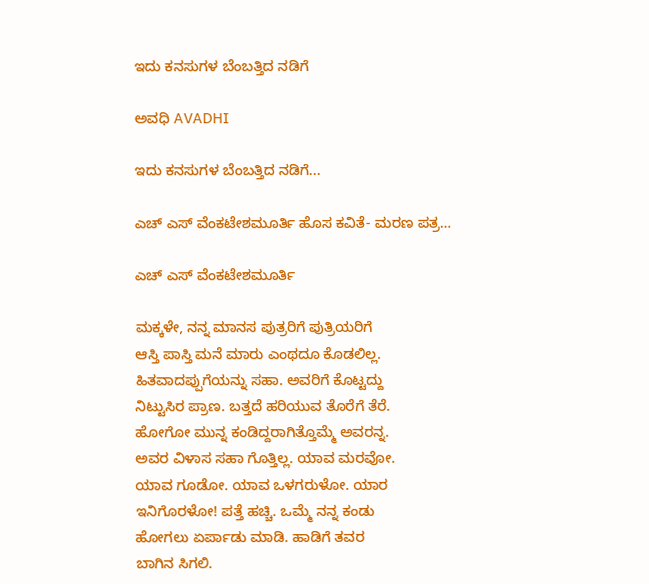ಇದು ಕನಸುಗಳ ಬೆಂಬತ್ತಿದ ನಡಿಗೆ‍

ಅವಧಿ AVADHI

ಇದು ಕನಸುಗಳ ಬೆಂಬತ್ತಿದ ನಡಿಗೆ...

ಎಚ್ ಎಸ್ ವೆಂಕಟೇಶಮೂರ್ತಿ ಹೊಸ ಕವಿತೆ- ಮರಣ ಪತ್ರ…

ಎಚ್ ಎಸ್ ವೆಂಕಟೇಶಮೂರ್ತಿ

ಮಕ್ಕಳೇ, ನನ್ನ ಮಾನಸ ಪುತ್ರರಿಗೆ ಪುತ್ರಿಯರಿಗೆ
ಆಸ್ತಿ ಪಾಸ್ತಿ ಮನೆ ಮಾರು ಎಂಥದೂ ಕೊಡಲಿಲ್ಲ.
ಹಿತವಾದಪ್ಪುಗೆಯನ್ನು ಸಹಾ. ಅವರಿಗೆ ಕೊಟ್ಟದ್ದು
ನಿಟ್ಟುಸಿರ ಪ್ರಾಣ. ಬತ್ತದೆ ಹರಿಯುವ ತೊರೆಗೆ ತೆರೆ.
ಹೋಗೋ ಮುನ್ನ ಕಂಡಿದ್ದರಾಗಿತ್ತೊಮ್ಮೆ ಅವರನ್ನ.
ಅವರ ವಿಳಾಸ ಸಹಾ ಗೊತ್ತಿಲ್ಲ. ಯಾವ ಮರವೋ.
ಯಾವ ಗೂಡೋ. ಯಾವ ಒಳಗರುಳೋ. ಯಾರ
ಇನಿಗೊರಳೋ! ಪತ್ತೆ ಹಚ್ಚಿ. ಒಮ್ಮೆ ನನ್ನ ಕಂಡು
ಹೋಗಲು ಏರ್ಪಾಡು ಮಾಡಿ. ಹಾಡಿಗೆ ತವರ
ಬಾಗಿನ ಸಿಗಲಿ.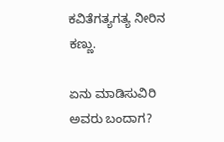ಕವಿತೆಗತ್ಯಗತ್ಯ ನೀರಿನ ಕಣ್ಣು.

ಏನು ಮಾಡಿಸುವಿರಿ ಅವರು ಬಂದಾಗ?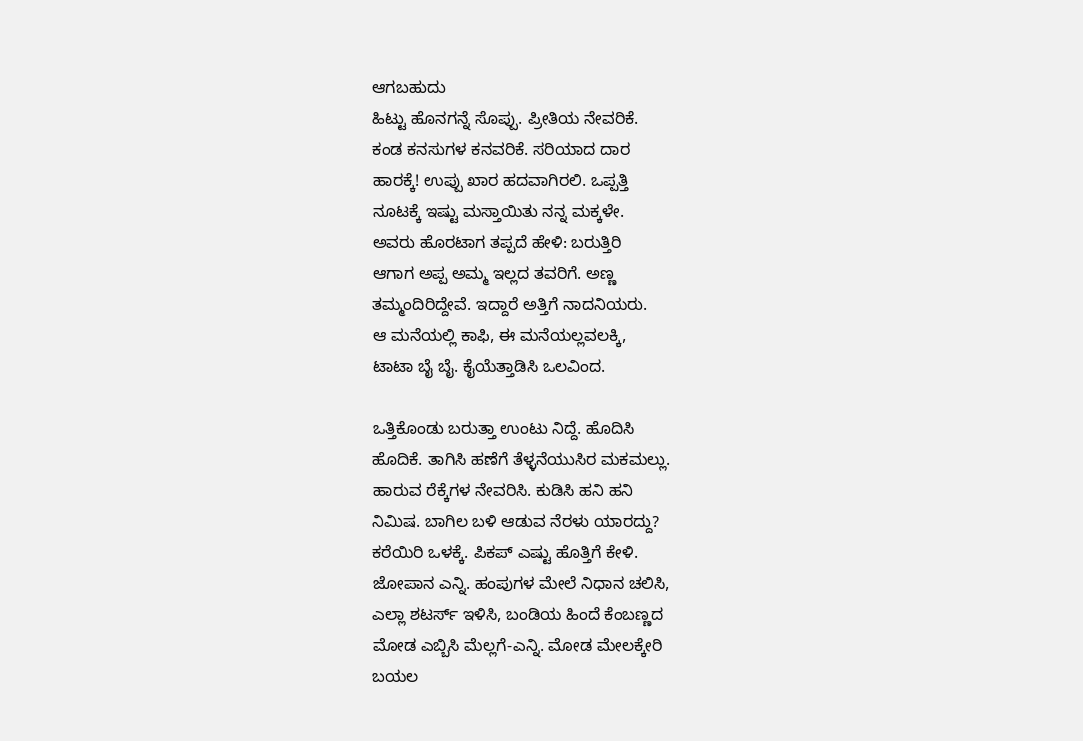ಆಗಬಹುದು
ಹಿಟ್ಟು ಹೊನಗನ್ನೆ ಸೊಪ್ಪು. ಪ್ರೀತಿಯ ನೇವರಿಕೆ.
ಕಂಡ ಕನಸುಗಳ ಕನವರಿಕೆ. ಸರಿಯಾದ ದಾರ
ಹಾರಕ್ಕೆ! ಉಪ್ಪು ಖಾರ ಹದವಾಗಿರಲಿ. ಒಪ್ಪತ್ತಿ
ನೂಟಕ್ಕೆ ಇಷ್ಟು ಮಸ್ತಾಯಿತು ನನ್ನ ಮಕ್ಕಳೇ.
ಅವರು ಹೊರಟಾಗ ತಪ್ಪದೆ ಹೇಳಿ: ಬರುತ್ತಿರಿ
ಆಗಾಗ ಅಪ್ಪ ಅಮ್ಮ ಇಲ್ಲದ ತವರಿಗೆ. ಅಣ್ಣ
ತಮ್ಮಂದಿರಿದ್ದೇವೆ. ಇದ್ದಾರೆ ಅತ್ತಿಗೆ ನಾದನಿಯರು.
ಆ ಮನೆಯಲ್ಲಿ ಕಾಫಿ, ಈ ಮನೆಯಲ್ಲವಲಕ್ಕಿ,
ಟಾಟಾ ಬೈ ಬೈ. ಕೈಯೆತ್ತಾಡಿಸಿ ಒಲವಿಂದ.

ಒತ್ತಿಕೊಂಡು ಬರುತ್ತಾ ಉಂಟು ನಿದ್ದೆ. ಹೊದಿಸಿ
ಹೊದಿಕೆ. ತಾಗಿಸಿ ಹಣೆಗೆ ತೆಳ್ಳನೆಯುಸಿರ ಮಕಮಲ್ಲು.
ಹಾರುವ ರೆಕ್ಕೆಗಳ ನೇವರಿಸಿ. ಕುಡಿಸಿ ಹನಿ ಹನಿ
ನಿಮಿಷ. ಬಾಗಿಲ ಬಳಿ ಆಡುವ ನೆರಳು ಯಾರದ್ದು?
ಕರೆಯಿರಿ ಒಳಕ್ಕೆ. ಪಿಕಪ್ ಎಷ್ಟು ಹೊತ್ತಿಗೆ ಕೇಳಿ.
ಜೋಪಾನ ಎನ್ನಿ. ಹಂಪುಗಳ ಮೇಲೆ ನಿಧಾನ ಚಲಿಸಿ,
ಎಲ್ಲಾ ಶಟರ್ಸ್ ಇಳಿಸಿ, ಬಂಡಿಯ ಹಿಂದೆ ಕೆಂಬಣ್ಣದ
ಮೋಡ ಎಬ್ಬಿಸಿ ಮೆಲ್ಲಗೆ-ಎನ್ನಿ. ಮೋಡ ಮೇಲಕ್ಕೇರಿ
ಬಯಲ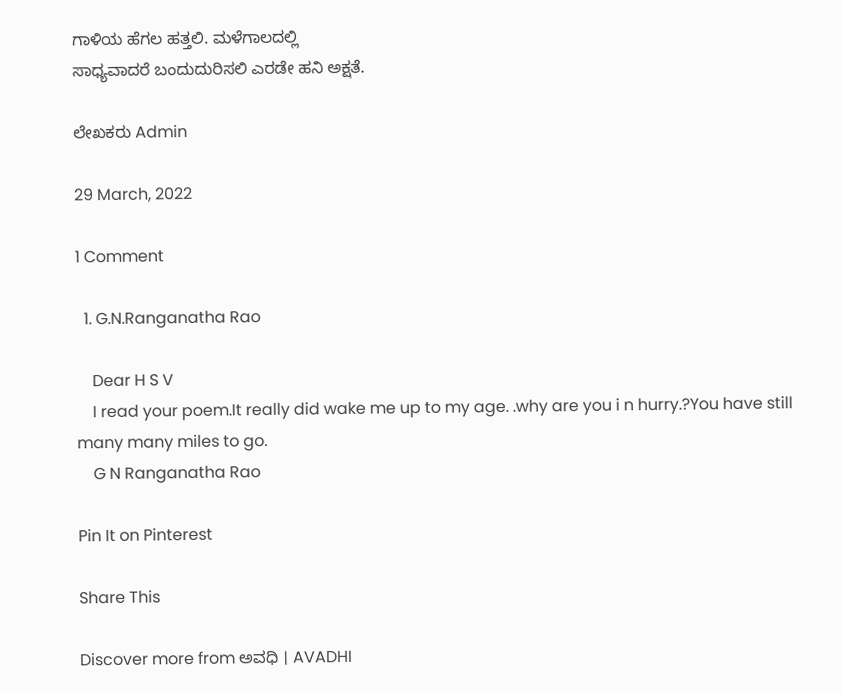ಗಾಳಿಯ ಹೆಗಲ ಹತ್ತಲಿ. ಮಳೆಗಾಲದಲ್ಲಿ
ಸಾಧ್ಯವಾದರೆ ಬಂದುದುರಿಸಲಿ ಎರಡೇ ಹನಿ ಅಕ್ಷತೆ.

ಲೇಖಕರು Admin

29 March, 2022

1 Comment

  1. G.N.Ranganatha Rao

    Dear H S V
    I read your poem.It really did wake me up to my age. .why are you i n hurry.?You have still many many miles to go.
    G N Ranganatha Rao

Pin It on Pinterest

Share This

Discover more from ಅವಧಿ । AVADHI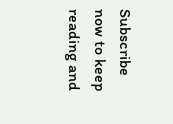Subscribe now to keep reading and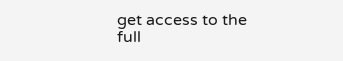get access to the full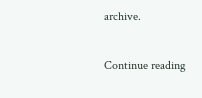archive.

Continue reading